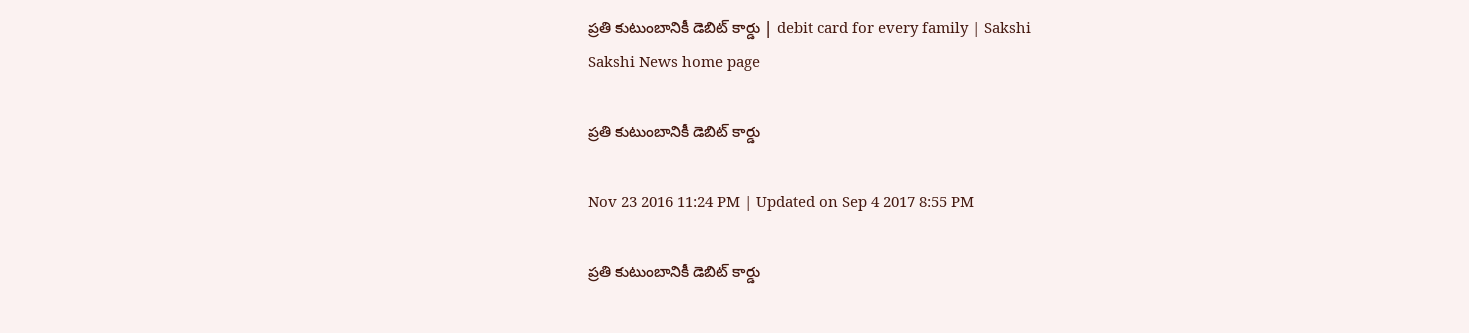ప్రతి కుటుంబానికీ డెబిట్‌ కార్డు | debit card for every family | Sakshi
Sakshi News home page

ప్రతి కుటుంబానికీ డెబిట్‌ కార్డు

Nov 23 2016 11:24 PM | Updated on Sep 4 2017 8:55 PM

ప్రతి కుటుంబానికీ డెబిట్‌ కార్డు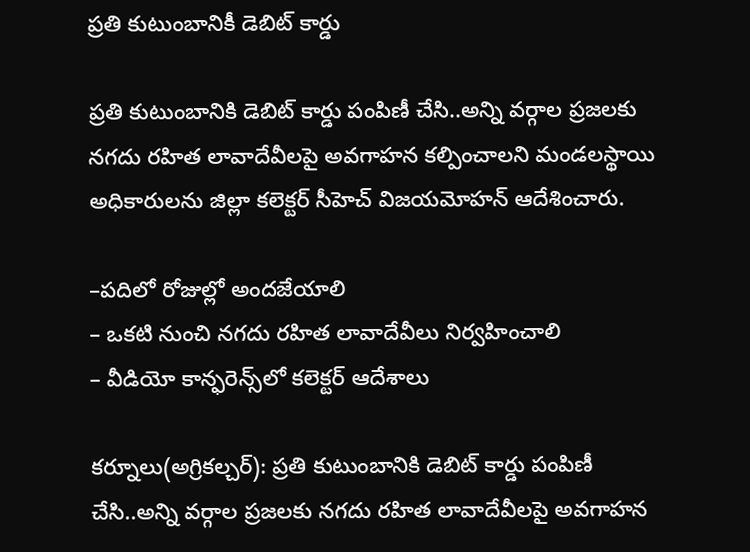ప్రతి కుటుంబానికీ డెబిట్‌ కార్డు

ప్రతి కుటుంబానికి డెబిట్‌ కార్డు పంపిణీ చేసి..అన్ని వర్గాల ప్రజలకు నగదు రహిత లావాదేవీలపై అవగాహన కల్పించాలని మండలస్థాయి అధికారులను జిల్లా కలెక్టర్‌ సీహెచ్‌ విజయమోహన్‌ ఆదేశించారు.

–పదిలో రోజుల్లో అందజేయాలి
– ఒకటి నుంచి నగదు రహిత లావాదేవీలు నిర్వహించాలి
– వీడియో కాన్ఫరెన్స్‌లో కలెక్టర్‌ ఆదేశాలు

కర్నూలు(అగ్రికల్చర్‌): ప్రతి కుటుంబానికి డెబిట్‌ కార్డు పంపిణీ చేసి..అన్ని వర్గాల ప్రజలకు నగదు రహిత లావాదేవీలపై అవగాహన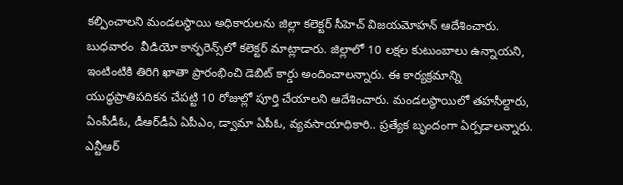కల్పించాలని మండలస్థాయి అధికారులను జిల్లా కలెక్టర్‌ సీహెచ్‌ విజయమోహన్‌ ఆదేశించారు. బుధవారం  వీడియో కాన్ఫరెన్స్‌లో కలెక్టర్‌ మాట్లాడారు. జిల్లాలో 10 లక్షల కుటుంబాలు ఉన్నాయని,  ఇంటింటికి తిరిగి ఖాతా ప్రారంభించి డెబిట్‌ కార్డు అందించాలన్నారు. ఈ కార్యక్రమాన్ని యుద్ధప్రాతిపదికన చేపట్టి 10 రోజుల్లో పూర్తి చేయాలని ఆదేశించారు. మండలస్థాయిలో తహసీల్దారు, ఏంపీడీఓ, డీఆర్‌డీఏ ఏపీఎం, డ్వామా ఏపీఓ, వ్యవసాయాధికారి.. ప్రత్యేక బృందంగా ఏర్పడాలన్నారు. ఎన్టీఆర్‌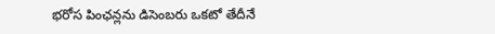భరోస పింఛన్లను డిసెంబరు ఒకటో తేదీనే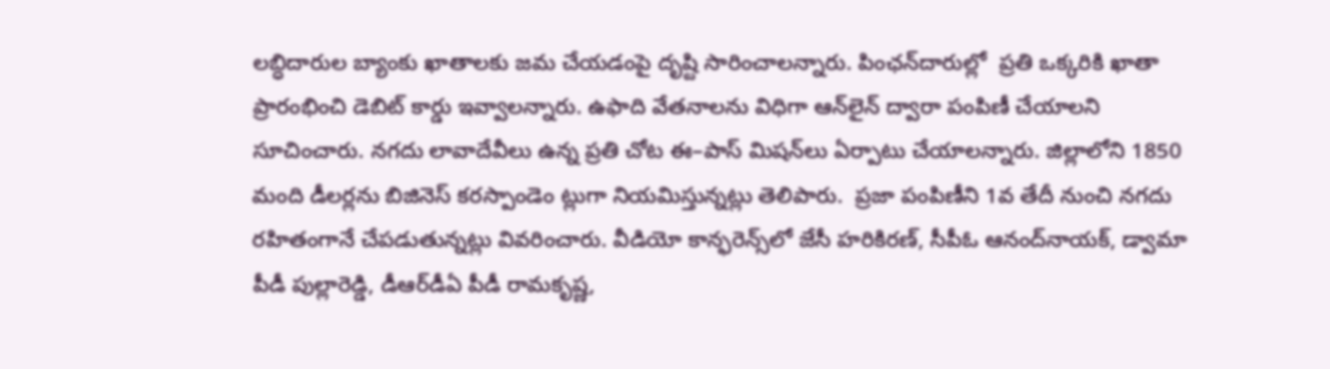లబ్ధిదారుల బ్యాంకు ఖాతాలకు జమ చేయడంపై దృష్టి సారించాలన్నారు. పింఛన్‌దారుల్లో  ప్రతి ఒక్కరికి ఖాతా ప్రారంభించి డెబిట్‌ కార్డు ఇవ్వాలన్నారు. ఉఫాది వేతనాలను విధిగా ఆన్‌లైన్‌ ద్వారా పంపిణీ చేయాలని సూచించారు. నగదు లావాదేవీలు ఉన్న ప్రతి చోట ఈ–పాస్‌ మిషన్‌లు ఏర్పాటు చేయాలన్నారు. జిల్లాలోని 1850 మంది డీలర్లను బిజినెస్‌ కరస్పాండెం ట్లుగా నియమిస్తున్నట్లు తెలిపారు.  ప్రజా పంపిణీని 1వ తేదీ నుంచి నగదు రహితంగానే చేపడుతున్నట్లు వివరించారు. వీడియో కాన్ఫరెన్స్‌లో జేసీ హరికిరణ్, సీపీఓ ఆనంద్‌నాయక్, డ్వామా పీడీ పుల్లారెడ్డి, డీఆర్‌డీఏ పీడీ రామకృష్ణ,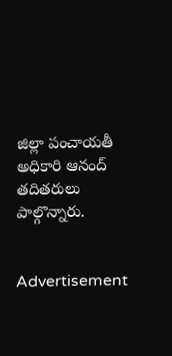జిల్లా పంచాయతీ అధికారి ఆనంద్‌ తదితరులు పాల్గొన్నారు.


Advertisement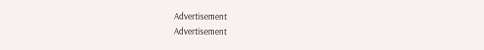Advertisement
Advertisement